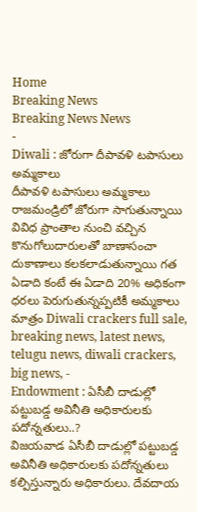Home
Breaking News
Breaking News News
-
Diwali : జోరుగా దీపావళి టపాసులు అమ్మకాలు
దీపావళి టపాసులు అమ్మకాలు రాజమండ్రిలో జోరుగా సాగుతున్నాయి వివిధ ప్రాంతాల నుంచి వచ్చిన కొనుగోలుదారులతో బాణాసంచా దుకాణాలు కలకలాడుతున్నాయి గత ఏడాది కంటే ఈ ఏడాది 20% అధికంగా ధరలు పెరుగుతున్నప్పటికీ అమ్మకాలు మాత్రం Diwali crackers full sale, breaking news, latest news, telugu news, diwali crackers, big news, -
Endowment : ఏసీబీ దాడుల్లో పట్టుబడ్డ అవినీతి అధికారులకు పదోన్నతులు..?
విజయవాడ ఏసీబీ దాడుల్లో పట్టుబడ్డ అవినీతి అధికారులకు పదోన్నతులు కల్పిస్తున్నారు అధికారులు. దేవదాయ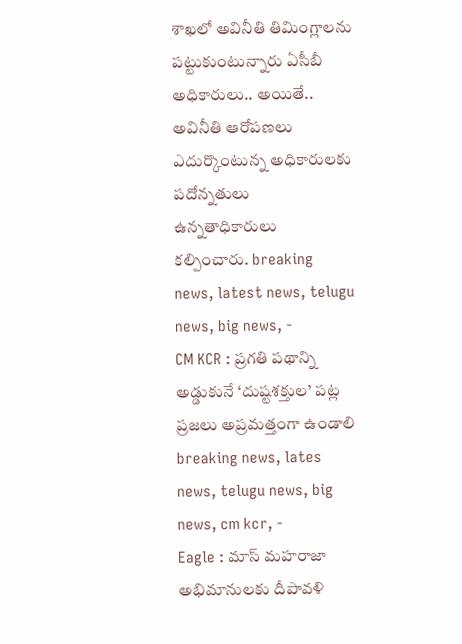శాఖలో అవినీతి తిమింగ్లాలను పట్టుకుంటున్నారు ఏసీబీ అధికారులు.. అయితే.. అవినీతి ఆరోపణలు ఎదుర్కొంటున్న అధికారులకు పదోన్నతులు ఉన్నతాధికారులు కల్పించారు. breaking news, latest news, telugu news, big news, -
CM KCR : ప్రగతి పథాన్ని అడ్డుకునే ‘దుష్టశక్తుల’ పట్ల ప్రజలు అప్రమత్తంగా ఉండాలి
breaking news, lates news, telugu news, big news, cm kcr, -
Eagle : మాస్ మహరాజా అభిమానులకు దీపావళి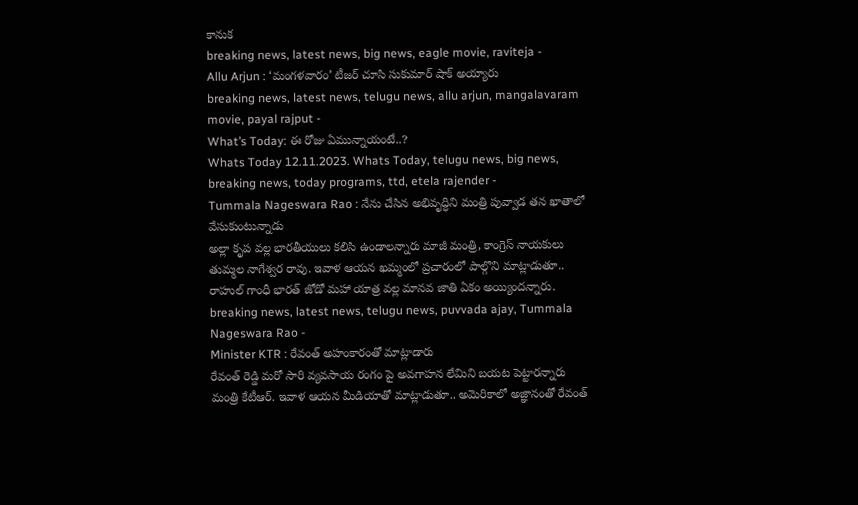కానుక
breaking news, latest news, big news, eagle movie, raviteja -
Allu Arjun : ‘మంగళవారం’ టీజర్ చూసి సుకుమార్ షాక్ అయ్యారు
breaking news, latest news, telugu news, allu arjun, mangalavaram movie, payal rajput -
What’s Today: ఈ రోజు ఏమున్నాయంటే..?
Whats Today 12.11.2023. Whats Today, telugu news, big news, breaking news, today programs, ttd, etela rajender -
Tummala Nageswara Rao : నేను చేసిన అభివృద్ధిని మంత్రి పువ్వాడ తన ఖాతాలో వేసుకుంటున్నాడు
అల్లా కృప వల్ల భారతీయులు కలిసి ఉండాలన్నారు మాజీ మంత్రి, కాంగ్రెస్ నాయకులు తుమ్మల నాగేశ్వర రావు. ఇవాళ ఆయన ఖమ్మంలో ప్రచారంలో పాల్గొని మాట్లాడుతూ.. రాహుల్ గాంధీ భారత్ జోడో మహా యాత్ర వల్ల మానవ జాతి ఏకం అయ్యిందన్నారు. breaking news, latest news, telugu news, puvvada ajay, Tummala Nageswara Rao -
Minister KTR : రేవంత్ అహంకారంతో మాట్లాడారు
రేవంత్ రెడ్డి మరో సారి వ్యవసాయ రంగం పై అవగాహన లేమిని బయట పెట్టారన్నారు మంత్రి కేటీఆర్. ఇవాళ ఆయన మీడియాతో మాట్లాడుతూ.. అమెరికాలో అజ్ఞానంతో రేవంత్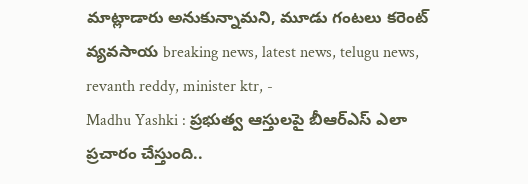మాట్లాడారు అనుకున్నామని, మూడు గంటలు కరెంట్ వ్యవసాయ breaking news, latest news, telugu news, revanth reddy, minister ktr, -
Madhu Yashki : ప్రభుత్వ ఆస్తులపై బీఆర్ఎస్ ఎలా ప్రచారం చేస్తుంది..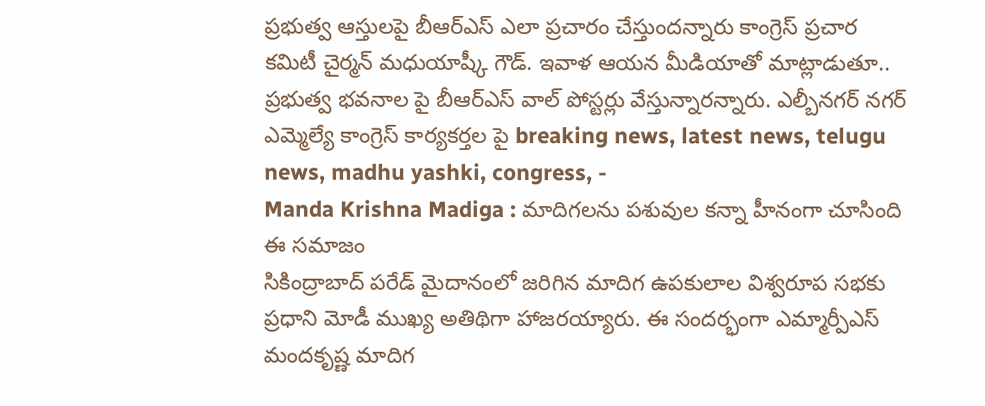ప్రభుత్వ ఆస్తులపై బీఆర్ఎస్ ఎలా ప్రచారం చేస్తుందన్నారు కాంగ్రెస్ ప్రచార కమిటీ చైర్మన్ మధుయాష్కీ గౌడ్. ఇవాళ ఆయన మీడియాతో మాట్లాడుతూ.. ప్రభుత్వ భవనాల పై బీఆర్ఎస్ వాల్ పోస్టర్లు వేస్తున్నారన్నారు. ఎల్బీనగర్ నగర్ ఎమ్మెల్యే కాంగ్రెస్ కార్యకర్తల పై breaking news, latest news, telugu news, madhu yashki, congress, -
Manda Krishna Madiga : మాదిగలను పశువుల కన్నా హీనంగా చూసింది ఈ సమాజం
సికింద్రాబాద్ పరేడ్ మైదానంలో జరిగిన మాదిగ ఉపకులాల విశ్వరూప సభకు ప్రధాని మోడీ ముఖ్య అతిథిగా హాజరయ్యారు. ఈ సందర్భంగా ఎమ్మార్పీఎస్ మందకృష్ణ మాదిగ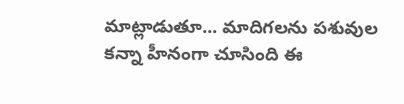మాట్లాడుతూ... మాదిగలను పశువుల కన్నా హీనంగా చూసింది ఈ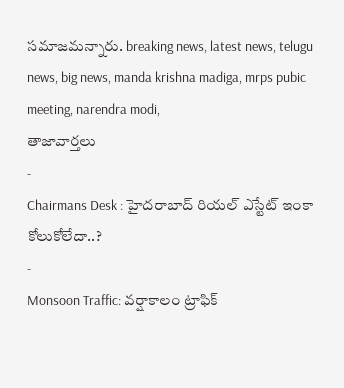సమాజమన్నారు. breaking news, latest news, telugu news, big news, manda krishna madiga, mrps pubic meeting, narendra modi,
తాజావార్తలు
-
Chairmans Desk : హైదరాబాద్ రియల్ ఎస్టేట్ ఇంకా కోలుకోలేదా..?
-
Monsoon Traffic: వర్షాకాలం ట్రాఫిక్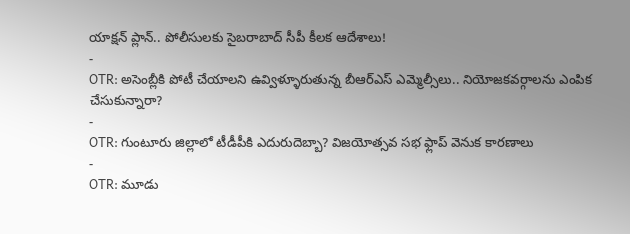యాక్షన్ ప్లాన్.. పోలీసులకు సైబరాబాద్ సీపీ కీలక ఆదేశాలు!
-
OTR: అసెంబ్లీకి పోటీ చేయాలని ఉవ్విళ్ళూరుతున్న బీఆర్ఎస్ ఎమ్మెల్సీలు.. నియోజకవర్గాలను ఎంపిక చేసుకున్నారా?
-
OTR: గుంటూరు జిల్లాలో టీడీపీకి ఎదురుదెబ్బా? విజయోత్సవ సభ ఫ్లాప్ వెనుక కారణాలు
-
OTR: మూడు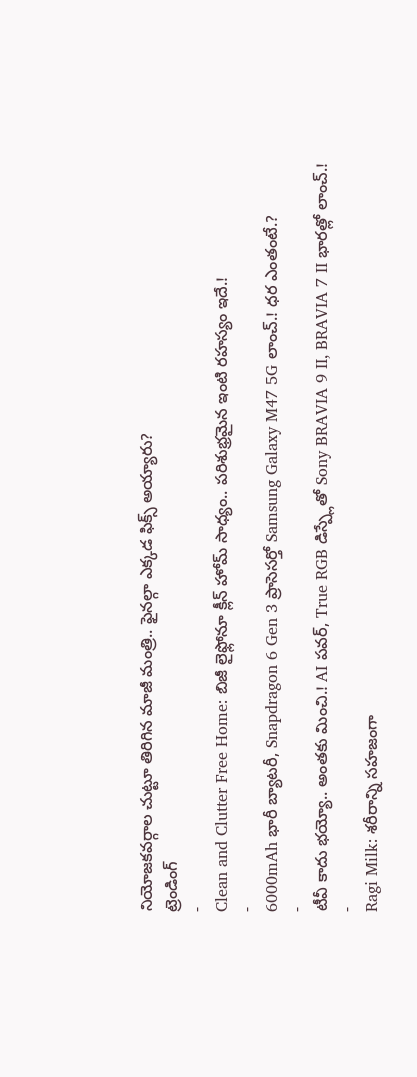నియోజకవర్గాల చుట్టూ తిరిగిన మాజీ మంత్రి.. ఫైనల్గా ఎక్కడ ఫిక్స్ అయ్యారు?
ట్రెండింగ్
-
Clean and Clutter Free Home: బిజీ లైఫ్లోనూ క్లీన్ హోమ్ సాధ్యం.. పరిశుభ్రమైన ఇంటి రహస్యం ఇదే.!
-
6000mAh భారీ బ్యాటరీ, Snapdragon 6 Gen 3 ప్రాసెసర్తో Samsung Galaxy M47 5G లాంచ్.! ధర ఎంతంటే.?
-
టీవీ కాదు భయ్యో.. అంతకు మించి.! AI పవర్, True RGB డిస్ప్లేతో Sony BRAVIA 9 II, BRAVIA 7 II భారత్లో లాంచ్.!
-
Ragi Milk: శరీరాన్ని సహజంగా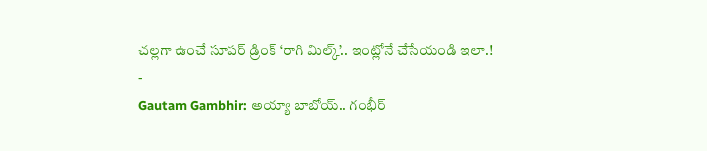చల్లగా ఉంచే సూపర్ డ్రింక్ ‘రాగి మిల్క్’.. ఇంట్లోనే చేసేయండి ఇలా.!
-
Gautam Gambhir: అయ్యా బాబోయ్.. గంభీర్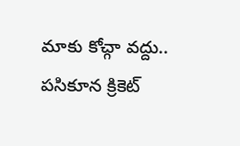మాకు కోచ్గా వద్దు.. పసికూన క్రికెట్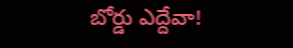బోర్డు ఎద్దేవా!